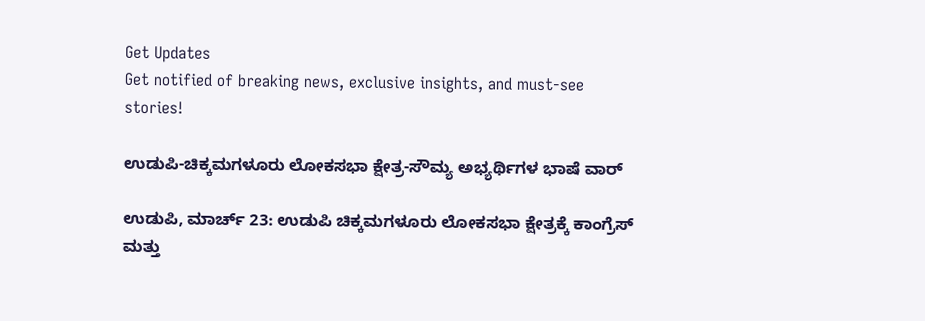Get Updates
Get notified of breaking news, exclusive insights, and must-see stories!

ಉಡುಪಿ-ಚಿಕ್ಕಮಗಳೂರು ಲೋಕಸಭಾ ಕ್ಷೇತ್ರ-ಸೌಮ್ಯ ಅಭ್ಯರ್ಥಿಗಳ ಭಾಷೆ ವಾರ್‌

ಉಡುಪಿ, ಮಾರ್ಚ್ 23: ಉಡುಪಿ ಚಿಕ್ಕಮಗಳೂರು ಲೋಕಸಭಾ ಕ್ಷೇತ್ರಕ್ಕೆ ಕಾಂಗ್ರೆಸ್ ಮತ್ತು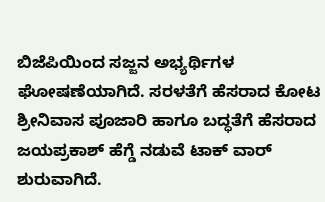ಬಿಜೆಪಿಯಿಂದ ಸಜ್ಜನ ಅಭ್ಯರ್ಥಿಗಳ ಘೋಷಣೆಯಾಗಿದೆ. ಸರಳತೆಗೆ ಹೆಸರಾದ ಕೋಟ ಶ್ರೀನಿವಾಸ ಪೂಜಾರಿ ಹಾಗೂ ಬದ್ಧತೆಗೆ ಹೆಸರಾದ ಜಯಪ್ರಕಾಶ್ ಹೆಗ್ಡೆ ನಡುವೆ ಟಾಕ್ ವಾರ್ ಶುರುವಾಗಿದೆ.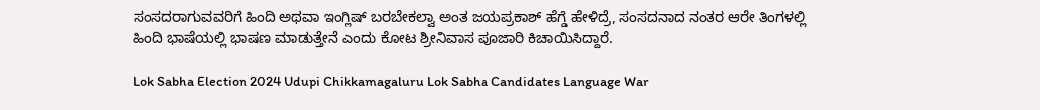ಸಂಸದರಾಗುವವರಿಗೆ ಹಿಂದಿ ಅಥವಾ ಇಂಗ್ಲಿಷ್ ಬರಬೇಕಲ್ವಾ ಅಂತ ಜಯಪ್ರಕಾಶ್ ಹೆಗ್ಡೆ ಹೇಳಿದ್ರೆ, ಸಂಸದನಾದ ನಂತರ ಆರೇ ತಿಂಗಳಲ್ಲಿ ಹಿಂದಿ ಭಾಷೆಯಲ್ಲಿ ಭಾಷಣ ಮಾಡುತ್ತೇನೆ ಎಂದು ಕೋಟ ಶ್ರೀನಿವಾಸ ಪೂಜಾರಿ ಕಿಚಾಯಿಸಿದ್ದಾರೆ.

Lok Sabha Election 2024 Udupi Chikkamagaluru Lok Sabha Candidates Language War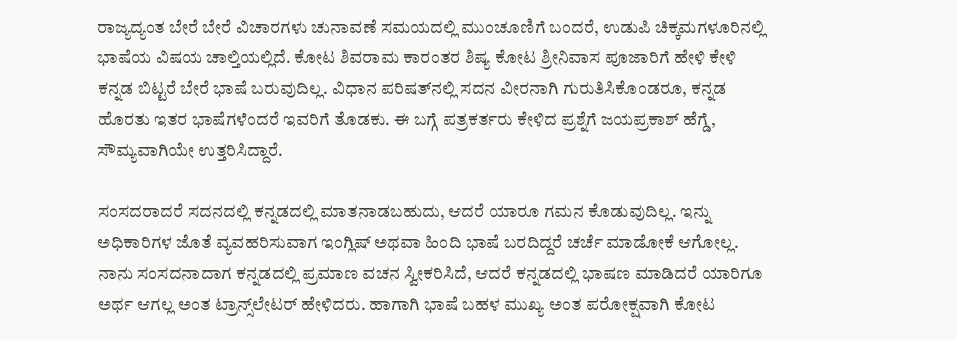ರಾಜ್ಯದ್ಯಂತ ಬೇರೆ ಬೇರೆ ವಿಚಾರಗಳು ಚುನಾವಣೆ ಸಮಯದಲ್ಲಿ ಮುಂಚೂಣಿಗೆ ಬಂದರೆ, ಉಡುಪಿ ಚಿಕ್ಕಮಗಳೂರಿನಲ್ಲಿ ಭಾಷೆಯ ವಿಷಯ ಚಾಲ್ತಿಯಲ್ಲಿದೆ. ಕೋಟ ಶಿವರಾಮ ಕಾರಂತರ ಶಿಷ್ಯ ಕೋಟ ಶ್ರೀನಿವಾಸ ಪೂಜಾರಿಗೆ ಹೇಳಿ ಕೇಳಿ ಕನ್ನಡ ಬಿಟ್ಟರೆ ಬೇರೆ ಭಾಷೆ ಬರುವುದಿಲ್ಲ. ವಿಧಾನ ಪರಿಷತ್‌ನಲ್ಲಿ ಸದನ ವೀರನಾಗಿ ಗುರುತಿಸಿಕೊಂಡರೂ, ಕನ್ನಡ ಹೊರತು ಇತರ ಭಾಷೆಗಳೆಂದರೆ ಇವರಿಗೆ ತೊಡಕು. ಈ ಬಗ್ಗೆ ಪತ್ರಕರ್ತರು ಕೇಳಿದ ಪ್ರಶ್ನೆಗೆ ಜಯಪ್ರಕಾಶ್ ಹೆಗ್ಡೆ, ಸೌಮ್ಯವಾಗಿಯೇ ಉತ್ತರಿಸಿದ್ದಾರೆ.

ಸಂಸದರಾದರೆ ಸದನದಲ್ಲಿ ಕನ್ನಡದಲ್ಲಿ ಮಾತನಾಡಬಹುದು, ಆದರೆ ಯಾರೂ ಗಮನ ಕೊಡುವುದಿಲ್ಲ. ಇನ್ನು ಅಧಿಕಾರಿಗಳ ಜೊತೆ ವ್ಯವಹರಿಸುವಾಗ ಇಂಗ್ಲಿಷ್ ಅಥವಾ ಹಿಂದಿ ಭಾಷೆ ಬರದಿದ್ದರೆ ಚರ್ಚೆ ಮಾಡೋಕೆ ಆಗೋಲ್ಲ. ನಾನು ಸಂಸದನಾದಾಗ ಕನ್ನಡದಲ್ಲಿ ಪ್ರಮಾಣ ವಚನ ಸ್ವೀಕರಿಸಿದೆ, ಆದರೆ ಕನ್ನಡದಲ್ಲಿ ಭಾಷಣ ಮಾಡಿದರೆ ಯಾರಿಗೂ ಅರ್ಥ ಆಗಲ್ಲ ಅಂತ ಟ್ರಾನ್ಸ್‌ಲೇಟರ್‌ ಹೇಳಿದರು. ಹಾಗಾಗಿ ಭಾಷೆ ಬಹಳ ಮುಖ್ಯ ಅಂತ ಪರೋಕ್ಷವಾಗಿ ಕೋಟ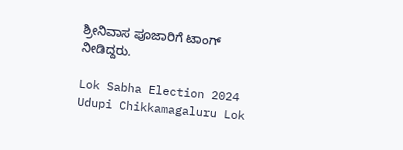ಶ್ರೀನಿವಾಸ ಪೂಜಾರಿಗೆ ಟಾಂಗ್ ನೀಡಿದ್ದರು.

Lok Sabha Election 2024 Udupi Chikkamagaluru Lok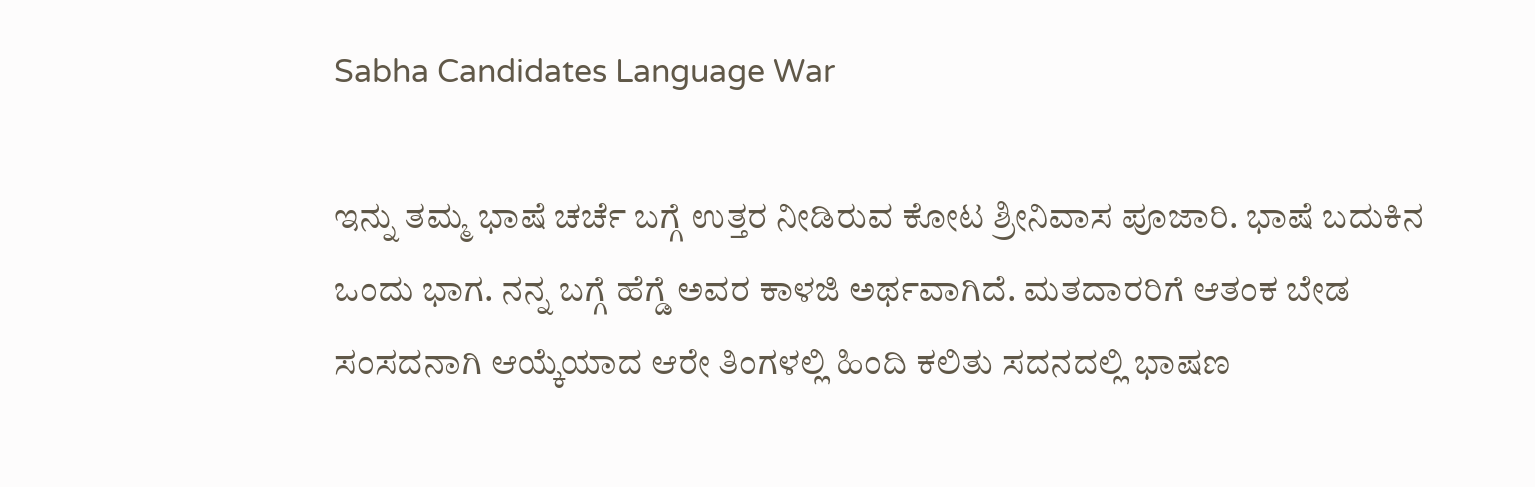Sabha Candidates Language War

ಇನ್ನು ತಮ್ಮ ಭಾಷೆ ಚರ್ಚೆ ಬಗ್ಗೆ ಉತ್ತರ ನೀಡಿರುವ ಕೋಟ ಶ್ರೀನಿವಾಸ ಪೂಜಾರಿ. ಭಾಷೆ ಬದುಕಿನ ಒಂದು ಭಾಗ. ನನ್ನ ಬಗ್ಗೆ ಹೆಗ್ಡೆ ಅವರ ಕಾಳಜಿ ಅರ್ಥವಾಗಿದೆ. ಮತದಾರರಿಗೆ ಆತಂಕ ಬೇಡ ಸಂಸದನಾಗಿ ಆಯ್ಕೆಯಾದ ಆರೇ ತಿಂಗಳಲ್ಲಿ ಹಿಂದಿ ಕಲಿತು ಸದನದಲ್ಲಿ ಭಾಷಣ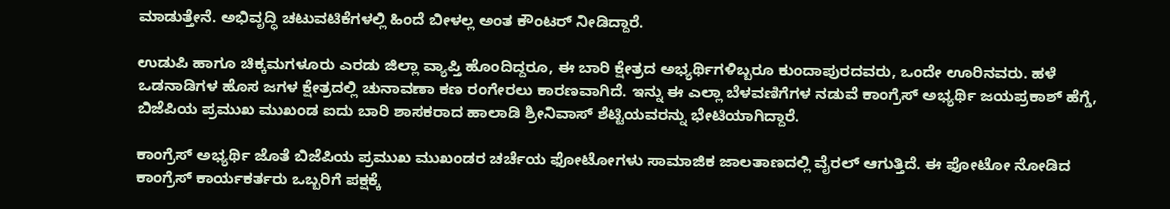ಮಾಡುತ್ತೇನೆ. ಅಭಿವೃದ್ಧಿ ಚಟುವಟಿಕೆಗಳಲ್ಲಿ ಹಿಂದೆ ಬೀಳಲ್ಲ ಅಂತ ಕೌಂಟರ್ ನೀಡಿದ್ದಾರೆ.

ಉಡುಪಿ ಹಾಗೂ ಚಿಕ್ಕಮಗಳೂರು ಎರಡು ಜಿಲ್ಲಾ ವ್ಯಾಪ್ತಿ ಹೊಂದಿದ್ದರೂ, ಈ ಬಾರಿ ಕ್ಷೇತ್ರದ ಅಭ್ಯರ್ಥಿಗಳಿಬ್ಬರೂ ಕುಂದಾಪುರದವರು, ಒಂದೇ ಊರಿನವರು. ಹಳೆ ಒಡನಾಡಿಗಳ ಹೊಸ ಜಗಳ ಕ್ಷೇತ್ರದಲ್ಲಿ ಚುನಾವಣಾ ಕಣ ರಂಗೇರಲು ಕಾರಣವಾಗಿದೆ. ಇನ್ನು ಈ ಎಲ್ಲಾ ಬೆಳವಣಿಗೆಗಳ ನಡುವೆ ಕಾಂಗ್ರೆಸ್‌ ಅಭ್ಯರ್ಥಿ ಜಯಪ್ರಕಾಶ್ ಹೆಗ್ಡೆ, ಬಿಜೆಪಿಯ ಪ್ರಮುಖ ಮುಖಂಡ ಐದು ಬಾರಿ ಶಾಸಕರಾದ ಹಾಲಾಡಿ ಶ್ರೀನಿವಾಸ್‌ ಶೆಟ್ಟಿಯವರನ್ನು ಭೇಟಿಯಾಗಿದ್ದಾರೆ.

ಕಾಂಗ್ರೆಸ್‌ ಅಭ್ಯರ್ಥಿ ಜೊತೆ ಬಿಜೆಪಿಯ ಪ್ರಮುಖ ಮುಖಂಡರ ಚರ್ಚೆಯ ಫೋಟೋಗಳು ಸಾಮಾಜಿಕ ಜಾಲತಾಣದಲ್ಲಿ ವೈರಲ್‌ ಆಗುತ್ತಿದೆ. ಈ ಫೋಟೋ ನೋಡಿದ ಕಾಂಗ್ರೆಸ್‌ ಕಾರ್ಯಕರ್ತರು ಒಬ್ಬರಿಗೆ ಪಕ್ಷಕ್ಕೆ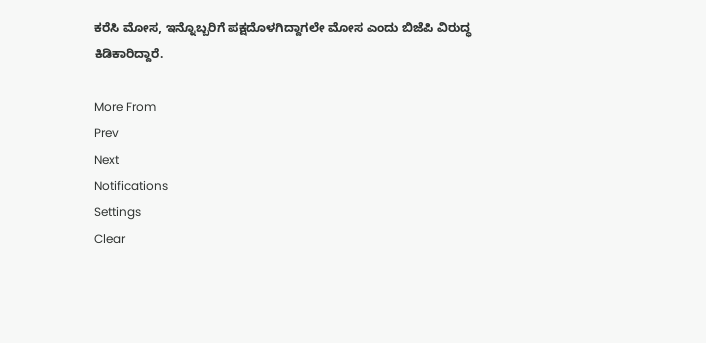ಕರೆಸಿ ಮೋಸ, ಇನ್ನೊಬ್ಬರಿಗೆ ಪಕ್ಷದೊಳಗಿದ್ದಾಗಲೇ ಮೋಸ ಎಂದು ಬಿಜೆಪಿ ವಿರುದ್ಧ ಕಿಡಿಕಾರಿದ್ದಾರೆ.

More From
Prev
Next
Notifications
Settings
Clear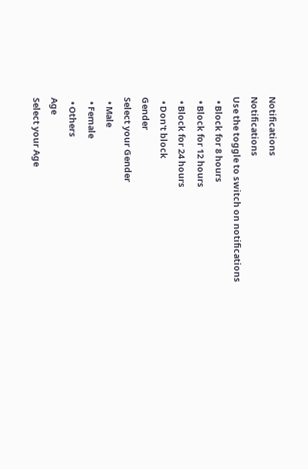Notifications
Notifications
Use the toggle to switch on notifications
  • Block for 8 hours
  • Block for 12 hours
  • Block for 24 hours
  • Don't block
Gender
Select your Gender
  • Male
  • Female
  • Others
Age
Select your Age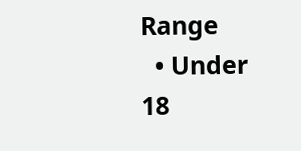Range
  • Under 18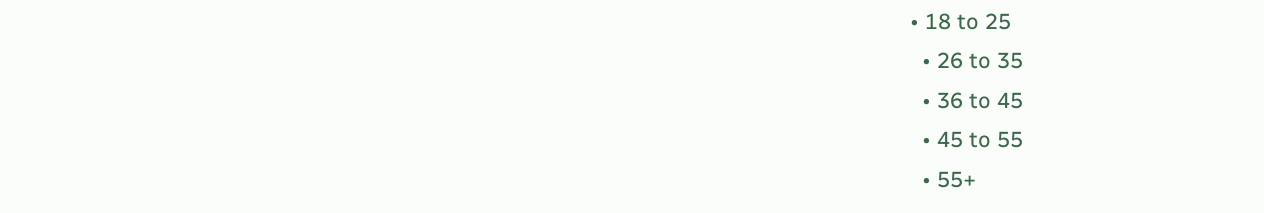• 18 to 25
  • 26 to 35
  • 36 to 45
  • 45 to 55
  • 55+